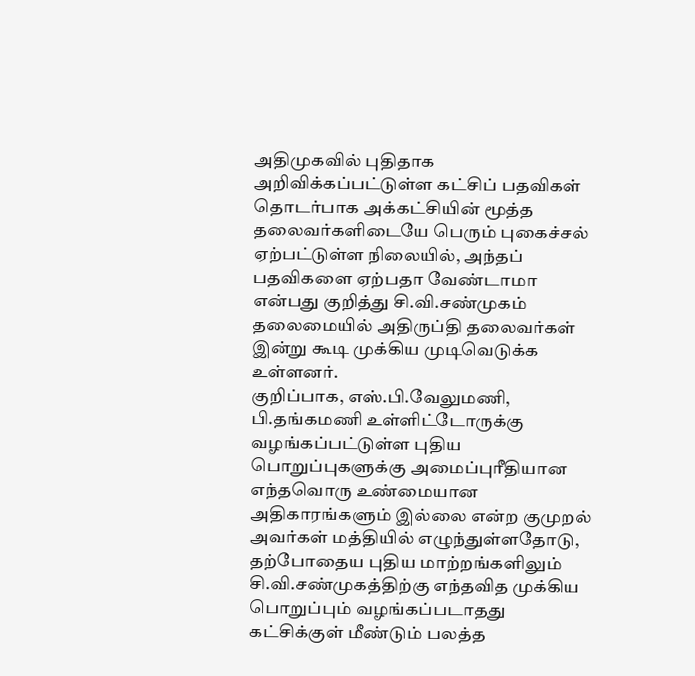அதிமுகவில் புதிதாக அறிவிக்கப்பட்டுள்ள கட்சிப் பதவிகள் தொடர்பாக அக்கட்சியின் மூத்த தலைவர்களிடையே பெரும் புகைச்சல் ஏற்பட்டுள்ள நிலையில், அந்தப் பதவிகளை ஏற்பதா வேண்டாமா என்பது குறித்து சி.வி.சண்முகம் தலைமையில் அதிருப்தி தலைவர்கள் இன்று கூடி முக்கிய முடிவெடுக்க உள்ளனர்.
குறிப்பாக, எஸ்.பி.வேலுமணி, பி.தங்கமணி உள்ளிட்டோருக்கு வழங்கப்பட்டுள்ள புதிய பொறுப்புகளுக்கு அமைப்புரீதியான எந்தவொரு உண்மையான அதிகாரங்களும் இல்லை என்ற குமுறல் அவர்கள் மத்தியில் எழுந்துள்ளதோடு, தற்போதைய புதிய மாற்றங்களிலும் சி.வி.சண்முகத்திற்கு எந்தவித முக்கிய பொறுப்பும் வழங்கப்படாதது கட்சிக்குள் மீண்டும் பலத்த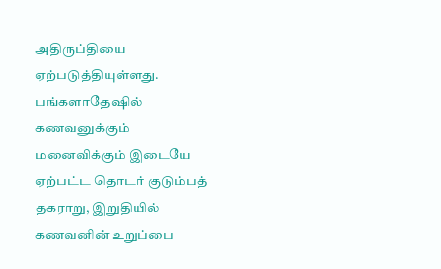அதிருப்தியை ஏற்படுத்தியுள்ளது.
பங்களாதேஷில் கணவனுக்கும் மனைவிக்கும் இடையே ஏற்பட்ட தொடர் குடும்பத் தகராறு, இறுதியில் கணவனின் உறுப்பை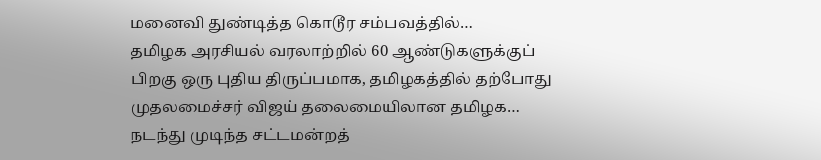மனைவி துண்டித்த கொடூர சம்பவத்தில்…
தமிழக அரசியல் வரலாற்றில் 60 ஆண்டுகளுக்குப் பிறகு ஒரு புதிய திருப்பமாக, தமிழகத்தில் தற்போது முதலமைச்சர் விஜய் தலைமையிலான தமிழக…
நடந்து முடிந்த சட்டமன்றத்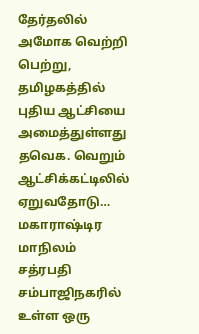தேர்தலில் அமோக வெற்றி பெற்று, தமிழகத்தில் புதிய ஆட்சியை அமைத்துள்ளது தவெக. வெறும் ஆட்சிக்கட்டிலில் ஏறுவதோடு…
மகாராஷ்டிர மாநிலம் சத்ரபதி சம்பாஜிநகரில் உள்ள ஒரு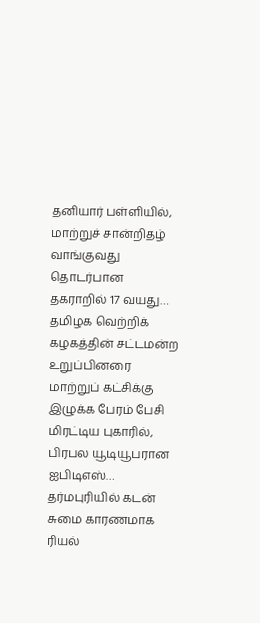தனியார் பள்ளியில், மாற்றுச் சான்றிதழ் வாங்குவது தொடர்பான தகராறில் 17 வயது…
தமிழக வெற்றிக் கழகத்தின் சட்டமன்ற உறுப்பினரை மாற்றுப் கட்சிக்கு இழுக்க பேரம் பேசி மிரட்டிய புகாரில், பிரபல யூடியூபரான ஐபிடிஎஸ்…
தர்மபுரியில் கடன் சுமை காரணமாக ரியல்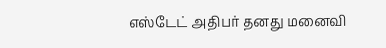எஸ்டேட் அதிபர் தனது மனைவி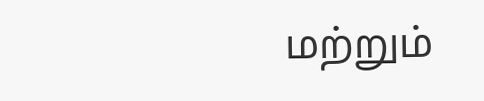மற்றும்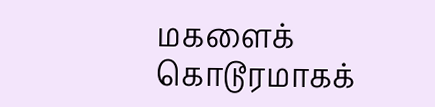மகளைக் கொடூரமாகக்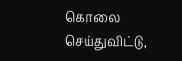கொலை செய்துவிட்டு,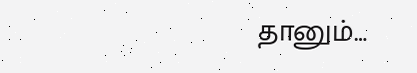தானும்…